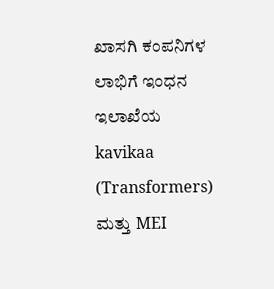ಖಾಸಗಿ ಕಂಪನಿಗಳ ಲಾಭಿಗೆ ಇಂಧನ ಇಲಾಖೆಯ kavikaa (Transformers) ಮತ್ತು MEI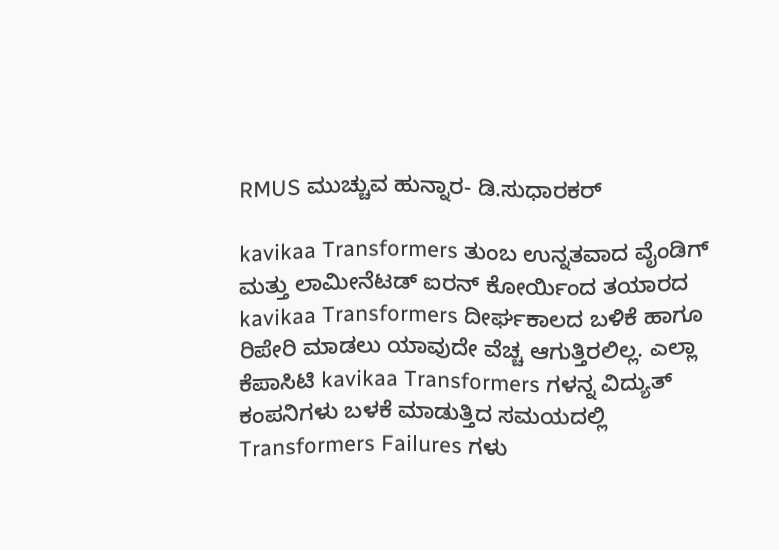RMUS ಮುಚ್ಚುವ ಹುನ್ನಾರ- ಡಿ.ಸುಧಾರಕರ್

kavikaa Transformers ತುಂಬ ಉನ್ನತವಾದ ವೈಂಡಿಗ್ ಮತ್ತು ಲಾಮೀನೆಟಡ್ ಐರನ್ ಕೋರ್ಯಿಂದ ತಯಾರದ kavikaa Transformers ದೀರ್ಘಕಾಲದ ಬಳಿಕೆ ಹಾಗೂ ರಿಪೇರಿ ಮಾಡಲು ಯಾವುದೇ ವೆಚ್ಚ ಆಗುತ್ತಿರಲಿಲ್ಲ. ಎಲ್ಲಾ ಕೆಪಾಸಿಟಿ kavikaa Transformers ಗಳನ್ನ ವಿದ್ಯುತ್ ಕಂಪನಿಗಳು ಬಳಕೆ ಮಾಡುತ್ತಿದ ಸಮಯದಲ್ಲಿ Transformers Failures ಗಳು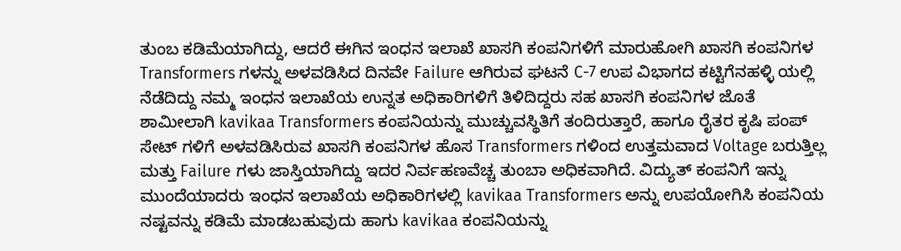ತುಂಬ ಕಡಿಮೆಯಾಗಿದ್ದು, ಆದರೆ ಈಗಿನ ಇಂಧನ ಇಲಾಖೆ ಖಾಸಗಿ ಕಂಪನಿಗಳಿಗೆ ಮಾರುಹೋಗಿ ಖಾಸಗಿ ಕಂಪನಿಗಳ Transformers ಗಳನ್ನು ಅಳವಡಿಸಿದ ದಿನವೇ Failure ಆಗಿರುವ ಘಟನೆ C-7 ಉಪ ವಿಭಾಗದ ಕಟ್ಟಿಗೆನಹಳ್ಳಿ ಯಲ್ಲಿ ನೆಡೆದಿದ್ದು ನಮ್ಮ ಇಂಧನ ಇಲಾಖೆಯ ಉನ್ನತ ಅಧಿಕಾರಿಗಳಿಗೆ ತಿಳಿದಿದ್ದರು ಸಹ ಖಾಸಗಿ ಕಂಪನಿಗಳ ಜೊತೆ ಶಾಮೀಲಾಗಿ kavikaa Transformers ಕಂಪನಿಯನ್ನು ಮುಚ್ಚುವಸ್ಥಿತಿಗೆ ತಂದಿರುತ್ತಾರೆ, ಹಾಗೂ ರೈತರ ಕೃಷಿ ಪಂಪ್ ಸೇಟ್ ಗಳಿಗೆ ಅಳವಡಿಸಿರುವ ಖಾಸಗಿ ಕಂಪನಿಗಳ ಹೊಸ Transformers ಗಳಿಂದ ಉತ್ತಮವಾದ Voltage ಬರುತ್ತಿಲ್ಲ ಮತ್ತು Failure ಗಳು ಜಾಸ್ತಿಯಾಗಿದ್ದು ಇದರ ನಿರ್ವಹಣವೆಚ್ಚ ತುಂಬಾ ಅಧಿಕವಾಗಿದೆ. ವಿದ್ಯುತ್ ಕಂಪನಿಗೆ ಇನ್ನು ಮುಂದೆಯಾದರು ಇಂಧನ ಇಲಾಖೆಯ ಅಧಿಕಾರಿಗಳಲ್ಲಿ kavikaa Transformers ಅನ್ನು ಉಪಯೋಗಿಸಿ ಕಂಪನಿಯ ನಷ್ಟವನ್ನು ಕಡಿಮೆ ಮಾಡಬಹುವುದು ಹಾಗು kavikaa ಕಂಪನಿಯನ್ನು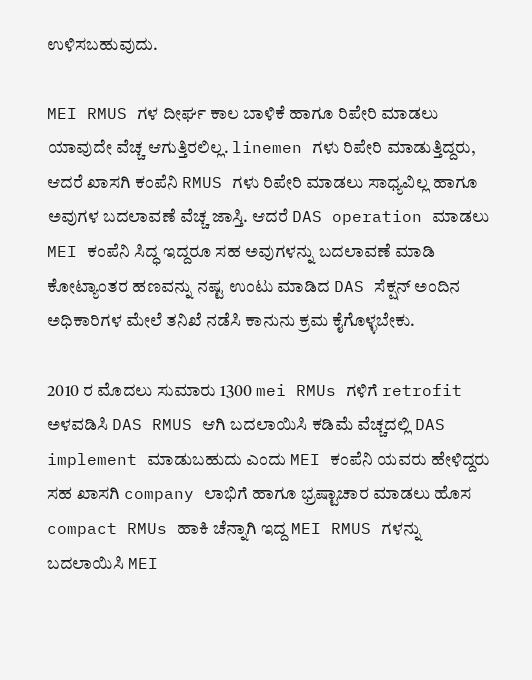ಉಳಿಸಬಹುವುದು.

MEI RMUS ಗಳ ದೀರ್ಘ ಕಾಲ ಬಾಳಿಕೆ ಹಾಗೂ ರಿಪೇರಿ ಮಾಡಲು ಯಾವುದೇ ವೆಚ್ಚ ಆಗುತ್ತಿರಲಿಲ್ಲ. linemen ಗಳು ರಿಪೇರಿ ಮಾಡುತ್ತಿದ್ದರು, ಆದರೆ ಖಾಸಗಿ ಕಂಪೆನಿ RMUS ಗಳು ರಿಪೇರಿ ಮಾಡಲು ಸಾಧ್ಯವಿಲ್ಲ ಹಾಗೂ ಅವುಗಳ ಬದಲಾವಣೆ ವೆಚ್ಚ ಜಾಸ್ತಿ. ಆದರೆ DAS operation ಮಾಡಲು MEI ಕಂಪೆನಿ ಸಿದ್ಧ ಇದ್ದರೂ ಸಹ ಅವುಗಳನ್ನು ಬದಲಾವಣೆ ಮಾಡಿ ಕೋಟ್ಯಾಂತರ ಹಣವನ್ನು ನಷ್ಟ ಉಂಟು ಮಾಡಿದ DAS ಸೆಕ್ಷನ್ ಅಂದಿನ ಅಧಿಕಾರಿಗಳ ಮೇಲೆ ತನಿಖೆ ನಡೆಸಿ ಕಾನುನು ಕ್ರಮ ಕೈಗೊಳ್ಳಬೇಕು.

2010 ರ ಮೊದಲು ಸುಮಾರು 1300 mei RMUs ಗಳಿಗೆ retrofit ಅಳವಡಿಸಿ DAS RMUS ಆಗಿ ಬದಲಾಯಿಸಿ ಕಡಿಮೆ ವೆಚ್ಚದಲ್ಲಿ DAS implement ಮಾಡುಬಹುದು ಎಂದು MEI ಕಂಪೆನಿ ಯವರು ಹೇಳಿದ್ದರು ಸಹ ಖಾಸಗಿ company ಲಾಭಿಗೆ ಹಾಗೂ ಭ್ರಷ್ಟಾಚಾರ ಮಾಡಲು ಹೊಸ compact RMUs ಹಾಕಿ ಚೆನ್ನಾಗಿ ಇದ್ದ MEI RMUS ಗಳನ್ನು ಬದಲಾಯಿಸಿ MEI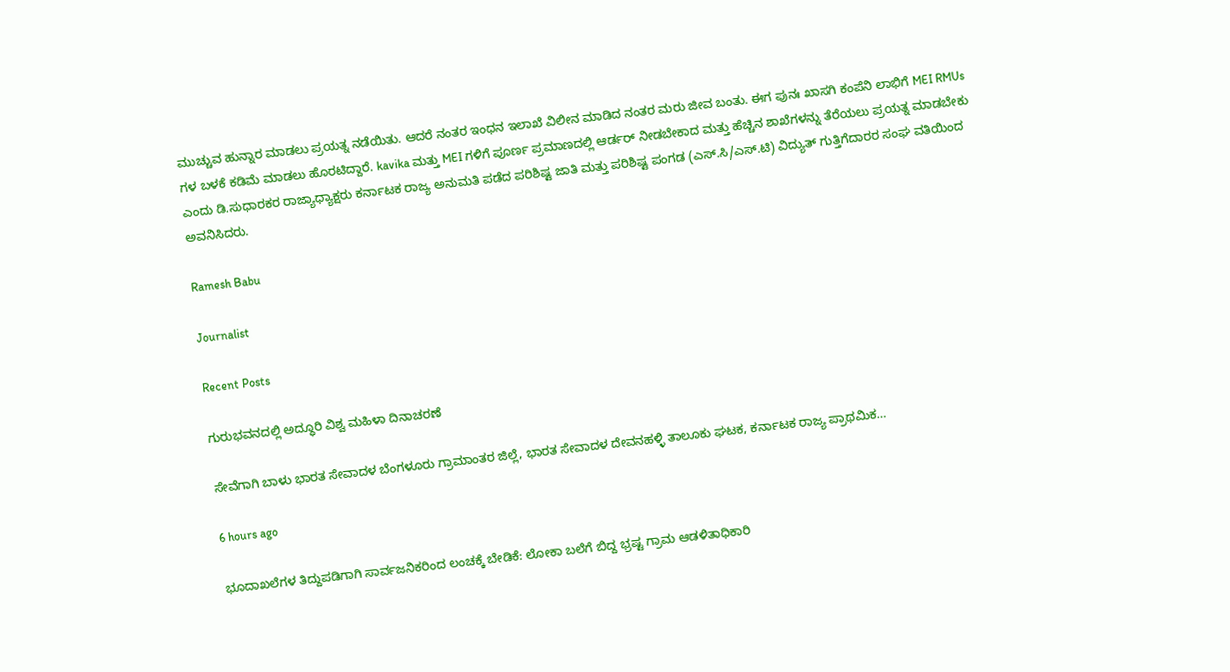ಮುಚ್ಚುವ ಹುನ್ನಾರ ಮಾಡಲು ಪ್ರಯತ್ನ ನಡೆಯಿತು. ಆದರೆ ನಂತರ ಇಂಧನ ಇಲಾಖೆ ವಿಲೀನ ಮಾಡಿದ ನಂತರ ಮರು ಜೀವ ಬಂತು. ಈಗ ಪುನಃ ಖಾಸಗಿ ಕಂಪೆನಿ ಲಾಭಿಗೆ MEI RMUs ಗಳ ಬಳಕೆ ಕಡಿಮೆ ಮಾಡಲು ಹೊರಟಿದ್ದಾರೆ. kavika ಮತ್ತು MEI ಗಳಿಗೆ ಪೂರ್ಣ ಪ್ರಮಾಣದಲ್ಲಿ ಆರ್ಡರ್ ನೀಡಬೇಕಾದ ಮತ್ತು ಹೆಚ್ಚಿನ ಶಾಖೆಗಳನ್ನು ತೆರೆಯಲು ಪ್ರಯತ್ನ ಮಾಡಬೇಕು ಎಂದು ಡಿ.ಸುಧಾರಕರ ರಾಜ್ಯಾಧ್ಯಾಕ್ಷರು ಕರ್ನಾಟಕ ರಾಜ್ಯ ಅನುಮತಿ ಪಡೆದ ಪರಿಶಿಷ್ಟ ಜಾತಿ ಮತ್ತು ಪರಿಶಿಷ್ಟ ಪಂಗಡ (ಎಸ್.ಸಿ/ಎಸ್.ಟಿ) ವಿದ್ಯುತ್ ಗುತ್ತಿಗೆದಾರರ ಸಂಘ ವತಿಯಿಂದ ಅವನಿಸಿದರು.

Ramesh Babu

Journalist

Recent Posts

ಗುರುಭವನದಲ್ಲಿ ಅದ್ಧೂರಿ ವಿಶ್ವ ಮಹಿಳಾ ದಿನಾಚರಣೆ

ಸೇವೆಗಾಗಿ ಬಾಳು ಭಾರತ ಸೇವಾದಳ ಬೆಂಗಳೂರು ಗ್ರಾಮಾಂತರ ಜಿಲ್ಲೆ, ಭಾರತ ಸೇವಾದಳ ದೇವನಹಳ್ಳಿ ತಾಲೂಕು ಘಟಕ, ಕರ್ನಾಟಕ ರಾಜ್ಯ ಪ್ರಾಥಮಿಕ…

6 hours ago

ಭೂದಾಖಲೆಗಳ ತಿದ್ದುಪಡಿಗಾಗಿ ಸಾರ್ವಜನಿಕರಿಂದ ಲಂಚಕ್ಕೆ ಬೇಡಿಕೆ: ಲೋಕಾ ಬಲೆಗೆ ಬಿದ್ದ ಭ್ರಷ್ಟ ಗ್ರಾಮ ಆಡಳಿತಾಧಿಕಾರಿ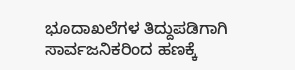ಭೂದಾಖಲೆಗಳ ತಿದ್ದುಪಡಿಗಾಗಿ ಸಾರ್ವಜನಿಕರಿಂದ ಹಣಕ್ಕೆ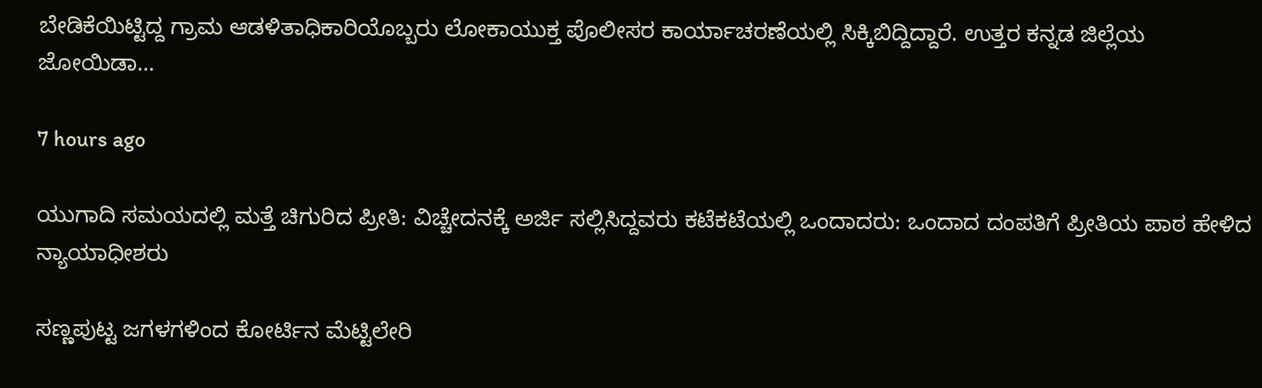ಬೇಡಿಕೆಯಿಟ್ಟಿದ್ದ ಗ್ರಾಮ ಆಡಳಿತಾಧಿಕಾರಿಯೊಬ್ಬರು ಲೋಕಾಯುಕ್ತ ಪೊಲೀಸರ ಕಾರ್ಯಾಚರಣೆಯಲ್ಲಿ ಸಿಕ್ಕಿಬಿದ್ದಿದ್ದಾರೆ. ಉತ್ತರ ಕನ್ನಡ ಜಿಲ್ಲೆಯ ಜೋಯಿಡಾ…

7 hours ago

ಯುಗಾದಿ ಸಮಯದಲ್ಲಿ ಮತ್ತೆ ಚಿಗುರಿದ ಪ್ರೀತಿ: ವಿಚ್ಚೇದನಕ್ಕೆ ಅರ್ಜಿ ಸಲ್ಲಿಸಿದ್ದವರು ಕಟೆಕಟೆಯಲ್ಲಿ ಒಂದಾದರು: ಒಂದಾದ ದಂಪತಿಗೆ ಪ್ರೀತಿಯ ಪಾಠ ಹೇಳಿದ ನ್ಯಾಯಾಧೀಶರು

ಸಣ್ಣಪುಟ್ಟ ಜಗಳಗಳಿಂದ ಕೋರ್ಟಿನ ಮೆಟ್ಟಿಲೇರಿ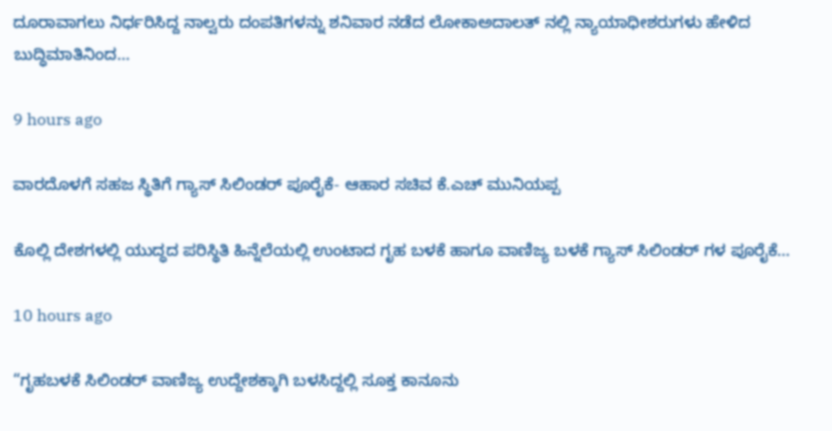ದೂರಾವಾಗಲು ನಿರ್ಧರಿಸಿದ್ದ ನಾಲ್ವರು ದಂಪತಿಗಳನ್ನು ಶನಿವಾರ ನಡೆದ ಲೋಕಾಅದಾಲತ್ ನಲ್ಲಿ ನ್ಯಾಯಾಧೀಶರುಗಳು ಹೇಳಿದ ಬುದ್ಧಿಮಾತಿನಿಂದ…

9 hours ago

ವಾರದೊಳಗೆ ಸಹಜ ಸ್ಥಿತಿಗೆ ಗ್ಯಾಸ್ ಸಿಲಿಂಡರ್ ಪೂರೈಕೆ- ಆಹಾರ ಸಚಿವ ಕೆ.ಎಚ್ ಮುನಿಯಪ್ಪ

ಕೊಲ್ಲಿ ದೇಶಗಳಲ್ಲಿ ಯುದ್ಧದ ಪರಿಸ್ಥಿತಿ ಹಿನ್ನೆಲೆಯಲ್ಲಿ ಉಂಟಾದ ಗೃಹ ಬಳಕೆ ಹಾಗೂ ವಾಣಿಜ್ಯ ಬಳಕೆ ಗ್ಯಾಸ್ ಸಿಲಿಂಡರ್ ಗಳ ಪೂರೈಕೆ…

10 hours ago

“ಗೃಹಬಳಕೆ ಸಿಲಿಂಡರ್ ವಾಣಿಜ್ಯ ಉದ್ದೇಶಕ್ಕಾಗಿ ಬಳಸಿದ್ದಲ್ಲಿ ಸೂಕ್ತ ಕಾನೂನು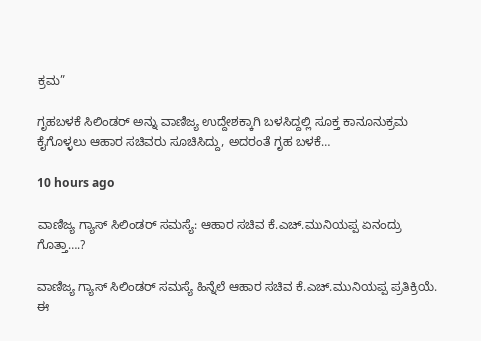ಕ್ರಮ”

ಗೃಹಬಳಕೆ ಸಿಲಿಂಡರ್ ಅನ್ನು ವಾಣಿಜ್ಯ ಉದ್ದೇಶಕ್ಕಾಗಿ ಬಳಸಿದ್ದಲ್ಲಿ ಸೂಕ್ತ ಕಾನೂನುಕ್ರಮ ಕೈಗೊಳ್ಳಲು ಆಹಾರ ಸಚಿವರು ಸೂಚಿಸಿದ್ದು, ಅದರಂತೆ ಗೃಹ ಬಳಕೆ…

10 hours ago

ವಾಣಿಜ್ಯ ಗ್ಯಾಸ್ ಸಿಲಿಂಡರ್ ಸಮಸ್ಯೆ: ಆಹಾರ ಸಚಿವ ಕೆ.ಎಚ್.ಮುನಿಯಪ್ಪ ಏನಂದ್ರು ಗೊತ್ತಾ….?

ವಾಣಿಜ್ಯ ಗ್ಯಾಸ್ ಸಿಲಿಂಡರ್ ಸಮಸ್ಯೆ ಹಿನ್ನೆಲೆ ಆಹಾರ ಸಚಿವ ಕೆ.ಎಚ್.ಮುನಿಯಪ್ಪ ಪ್ರತಿಕ್ರಿಯೆ. ಈ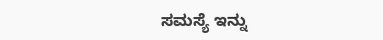ಸಮಸ್ಯೆ ಇನ್ನು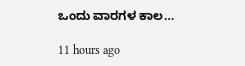ಒಂದು ವಾರಗಳ ಕಾಲ…

11 hours ago